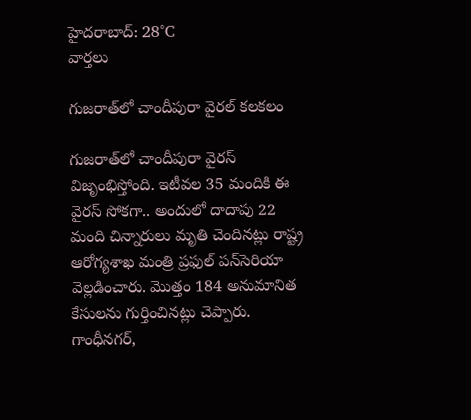హైదరాబాద్: 28°C
వార్తలు

గుజరాత్‌లో చాందీపురా వైరల్ కలకలం

గుజరాత్‌లో చాందీపురా వైరస్ విజృంభిస్తోంది. ఇటీవల 35 మందికి ఈ వైరస్ సోకగా.. అందులో దాదాపు 22 మంది చిన్నారులు మృతి చెందినట్లు రాష్ట్ర ఆరోగ్యశాఖ మంత్రి ప్రఫుల్‌ పన్‌సెరియా వెల్లడించారు. మొత్తం 184 అనుమానిత కేసులను గుర్తించినట్లు చెప్పారు. గాంధీనగర్,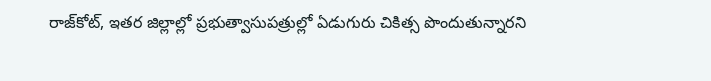రాజ్‌కోట్, ఇతర జిల్లాల్లో ప్రభుత్వాసుపత్రుల్లో ఏడుగురు చికిత్స పొందుతున్నారని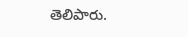తెలిపారు.